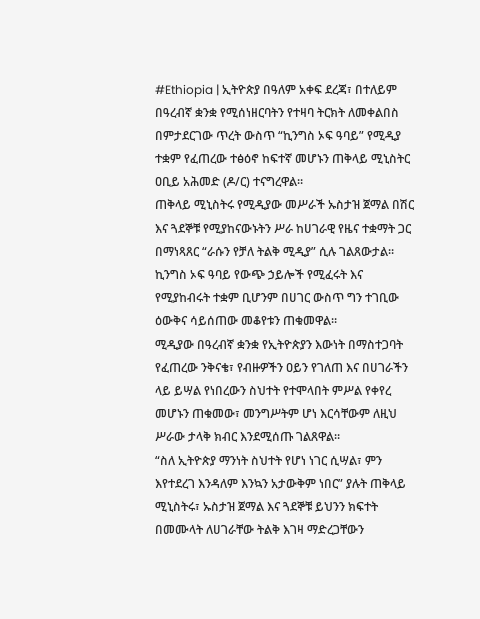#Ethiopia | ኢትዮጵያ በዓለም አቀፍ ደረጃ፣ በተለይም በዓረብኛ ቋንቋ የሚሰነዘርባትን የተዛባ ትርክት ለመቀልበስ በምታደርገው ጥረት ውስጥ “ኪንግስ ኦፍ ዓባይ” የሚዲያ ተቋም የፈጠረው ተፅዕኖ ከፍተኛ መሆኑን ጠቅላይ ሚኒስትር ዐቢይ አሕመድ (ዶ/ር) ተናግረዋል።
ጠቅላይ ሚኒስትሩ የሚዲያው መሥራች ኡስታዝ ጀማል በሽር እና ጓደኞቹ የሚያከናውኑትን ሥራ ከሀገራዊ የዜና ተቋማት ጋር በማነጻጸር “ራሱን የቻለ ትልቅ ሚዲያ” ሲሉ ገልጸውታል።
ኪንግስ ኦፍ ዓባይ የውጭ ኃይሎች የሚፈሩት እና የሚያከብሩት ተቋም ቢሆንም በሀገር ውስጥ ግን ተገቢው ዕውቅና ሳይሰጠው መቆየቱን ጠቁመዋል።
ሚዲያው በዓረብኛ ቋንቋ የኢትዮጵያን እውነት በማስተጋባት የፈጠረው ንቅናቄ፣ የብዙዎችን ዐይን የገለጠ እና በሀገራችን ላይ ይሣል የነበረውን ስህተት የተሞላበት ምሥል የቀየረ መሆኑን ጠቁመው፣ መንግሥትም ሆነ እርሳቸውም ለዚህ ሥራው ታላቅ ክብር እንደሚሰጡ ገልጸዋል።
“ስለ ኢትዮጵያ ማንነት ስህተት የሆነ ነገር ሲሣል፣ ምን እየተደረገ እንዳለም እንኳን አታውቅም ነበር” ያሉት ጠቅላይ ሚኒስትሩ፣ ኡስታዝ ጀማል እና ጓደኞቹ ይህንን ክፍተት በመሙላት ለሀገራቸው ትልቅ እገዛ ማድረጋቸውን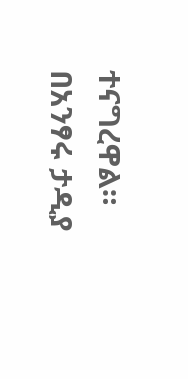ተናግረዋል።
በአንፃሩ ታዲያ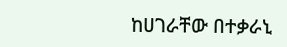ከሀገራቸው በተቃራኒ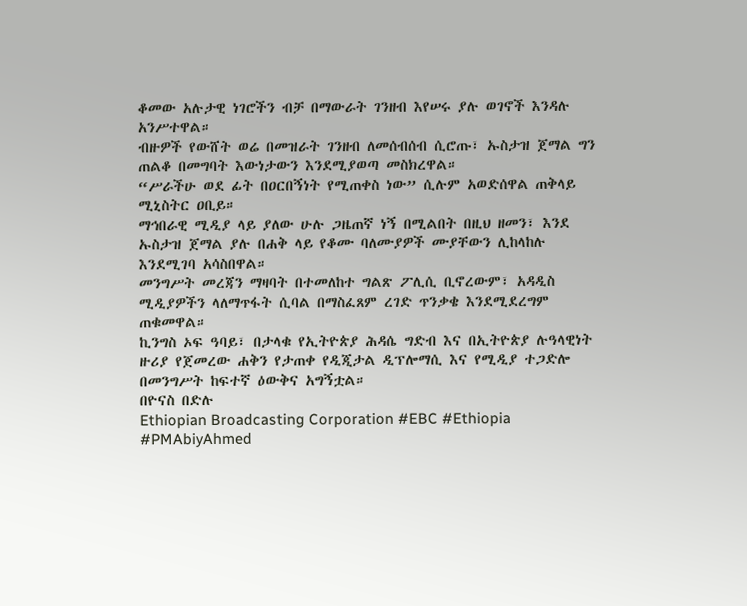ቆመው አሉታዊ ነገሮችን ብቻ በማውራት ገንዘብ እየሠሩ ያሉ ወገኖች እንዳሉ አንሥተዋል።
ብዙዎች የውሸት ወሬ በመዝራት ገንዘብ ለመሰብሰብ ሲሮጡ፣ ኡስታዝ ጀማል ግን ጠልቆ በመግባት እውነታውን እንደሚያወጣ መስክረዋል።
“ሥራችሁ ወደ ፊት በዐርበኝነት የሚጠቀስ ነው” ሲሉም አወድሰዋል ጠቅላይ ሚኒስትር ዐቢይ።
ማኅበራዊ ሚዲያ ላይ ያለው ሁሉ ጋዜጠኛ ነኝ በሚልበት በዚህ ዘመን፣ እንደ ኡስታዝ ጀማል ያሉ በሐቅ ላይ የቆሙ ባለሙያዎች ሙያቸውን ሊከላከሉ እንደሚገባ አሳስበዋል።
መንግሥት መረጃን ማዛባት በተመለከተ ግልጽ ፖሊሲ ቢኖረውም፣ አዳዲስ ሚዲያዎችን ላለማጥፋት ሲባል በማስፈጸም ረገድ ጥንቃቄ እንደሚደረግም ጠቁመዋል።
ኪንግስ ኦፍ ዓባይ፣ በታላቁ የኢትዮጵያ ሕዳሴ ግድብ እና በኢትዮጵያ ሉዓላዊነት ዙሪያ የጀመረው ሐቅን የታጠቀ የዲጂታል ዲፕሎማሲ እና የሚዲያ ተጋድሎ በመንግሥት ከፍተኛ ዕውቅና አግኝቷል።
በዮናስ በድሉ
Ethiopian Broadcasting Corporation #EBC #Ethiopia #PMAbiyAhmed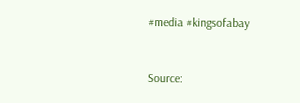#media #kingsofabay


Source: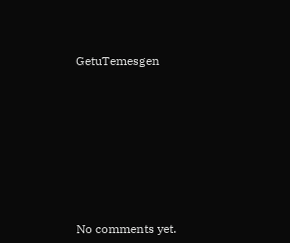GetuTemesgen









No comments yet.